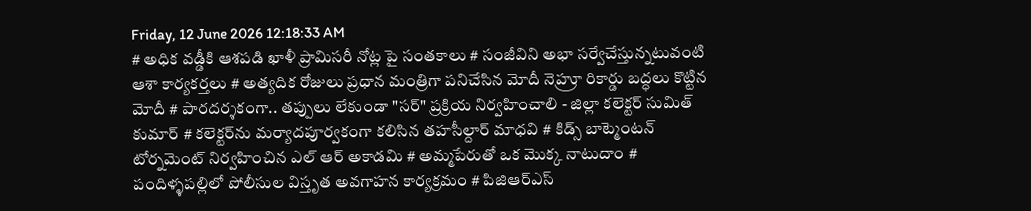Friday, 12 June 2026 12:18:33 AM
# అధిక వడ్డీకి ఆశపడి ఖాళీ ప్రామిసరీ నోట్ల పై సంతకాలు # సంజీవిని అభా సర్వేచేస్తున్నటువంటి ఆశా కార్యకర్తలు # అత్యదిక రోజులు ప్రధాన మంత్రిగా పనిచేసిన మోదీ నెహ్రూ రికార్డు బద్ధలు కొట్టిన మోదీ # పారదర్శకంగా.. తప్పులు లేకుండా "సర్" ప్రక్రియ నిర్వహించాలి - జిల్లా కలెక్టర్ సుమిత్ కుమార్ # కలెక్టర్‌ను మర్యాదపూర్వకంగా కలిసిన తహసీల్దార్ మాధవి # కిడ్స్ బాట్మెంటన్ టోర్నమెంట్ నిర్వహించిన ఎల్ ఆర్ అకాడమి # అమ్మపేరుతో ఒక మొక్క నాటుదాం # పందిళ్ళపల్లిలో పోలీసుల విస్తృత అవగాహన కార్యక్రమం # పిజిఆర్ఎస్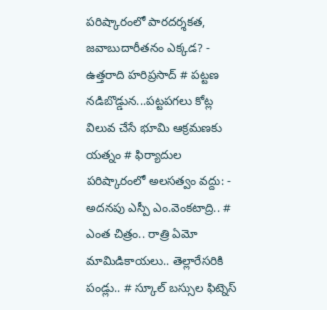పరిష్కారంలో పారదర్శకత, జవాబుదారీతనం ఎక్కడ? - ఉత్తరాది హరిప్రసాద్ # పట్టణ నడిబొడ్డున...పట్టపగలు కోట్ల విలువ చేసే భూమి ఆక్రమణకు యత్నం # ఫిర్యాదుల పరిష్కారంలో అలసత్వం వద్దు: - అదనపు ఎస్పీ ఎం.వెంకటాద్రి.. # ఎంత చిత్రం.. రాత్రి ఏమో మామిడికాయలు.. తెల్లారేసరికి పండ్లు.. # స్కూల్ బస్సుల ఫిట్నెస్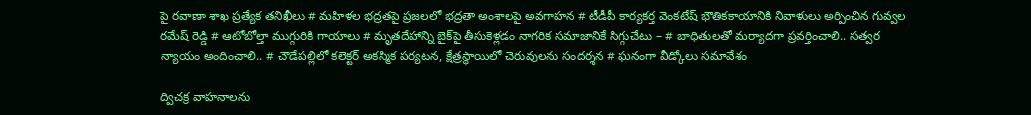పై రవాణా శాఖ ప్రత్యేక తనిఖీలు # మహిళల భద్రతపై ప్రజలలో భద్రతా అంశాలపై అవగాహన # టీడీపీ కార్యకర్త వెంకటేష్ భౌతికకాయానికి నివాళులు అర్పించిన గువ్వల రమేష్ రెడ్డి # ఆటోబోల్తా ముగ్గురికి గాయాలు # మృతదేహాన్ని బైక్‌పై తీసుకెళ్లడం నాగరిక సమాజానికే సిగ్గుచేటు – # బాధితులతో మర్యాదగా ప్రవర్తించాలి.. సత్వర న్యాయం అందించాలి.. # చౌడేపల్లిలో కలెక్టర్ అకస్మిక పర్యటన, క్షేత్రస్థాయిలో చెరువులను సందర్శన # ఘనంగా వీడ్కోలు సమావేశం

ద్విచక్ర వాహనాలను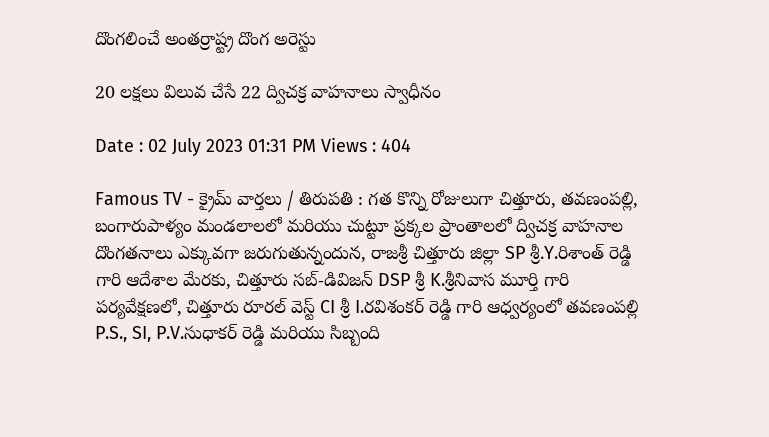దొంగలించే అంతర్రాష్ట్ర దొంగ అరెస్టు

20 లక్షలు విలువ చేసే 22 ద్విచక్ర వాహనాలు స్వాధీనం

Date : 02 July 2023 01:31 PM Views : 404

Famous TV - క్రైమ్ వార్తలు / తిరుపతి : గత కొన్ని రోజులుగా చిత్తూరు, తవణంపల్లి, బంగారుపాళ్యం మండలాలలో మరియు చుట్టూ ప్రక్కల ప్రాంతాలలో ద్విచక్ర వాహనాల దొంగతనాలు ఎక్కువగా జరుగుతున్నందున, రాజశ్రీ చిత్తూరు జిల్లా SP శ్రీ.Y.రిశాంత్ రెడ్డి గారి ఆదేశాల మేరకు, చిత్తూరు సబ్-డివిజన్ DSP శ్రీ K.శ్రీనివాస మూర్తి గారి పర్యవేక్షణలో, చిత్తూరు రూరల్ వెస్ట్ CI శ్రీ I.రవిశంకర్ రెడ్డి గారి ఆధ్వర్యంలో తవణంపల్లి P.S., SI, P.V.సుధాకర్ రెడ్డి మరియు సిబ్బంది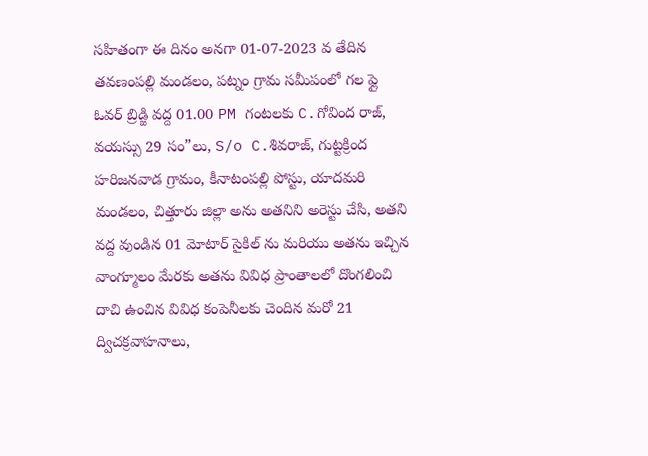సహితంగా ఈ దినం అనగా 01-07-2023 వ తేదిన తవణంపల్లి మండలం, పట్నం గ్రామ సమీపంలో గల ఫ్లై ఓవర్ బ్రిడ్జి వద్ద 01.00 PM గంటలకు C.గోవింద రాజ్, వయస్సు 29 సం”లు, S/o C.శివరాజ్, గుట్టక్రింద హరిజనవాడ గ్రామం, కీనాటంపల్లి పోస్టు, యాదమరి మండలం, చిత్తూరు జిల్లా అను అతనిని అరెస్టు చేసి, అతని వద్ద వుండిన 01 మోటార్ సైకిల్ ను మరియు అతను ఇచ్చిన వాంగ్మూలం మేరకు అతను వివిధ ప్రాంతాలలో దొంగలించి దాచి ఉంచిన వివిధ కంపెనీలకు చెందిన మరో 21 ద్విచక్రవాహనాలు,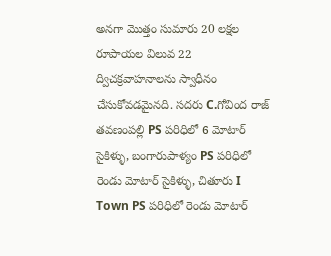అనగా మొత్తం సుమారు 20 లక్షల రూపాయల విలువ 22 ద్విచక్రవాహనాలను స్వాధీనం చేసుకోవడమైనది. సదరు C.గోవింద రాజ్ తవణంపల్లి PS పరిధిలో 6 మోటార్ సైకిళ్ళు, బంగారుపాళ్యం PS పరిధిలో రెండు మోటార్ సైకిళ్ళు, చితూరు I Town PS పరిధిలో రెండు మోటార్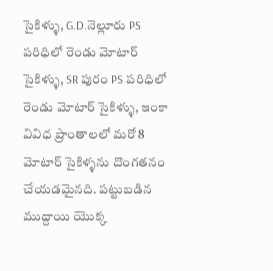సైకిళ్ళు, G.D.నెల్లూరు PS పరిధిలో రెండు మోటార్ సైకిళ్ళు, SR పురం PS పరిధిలో రెండు మోటార్ సైకిళ్ళు, ఇంకా వివిధ ప్రాంతాలలో మరో 8 మోటార్ సైకిళ్ళను దొంగతనం చేయడమైనది. పట్టుబడిన ముద్దాయి యొక్క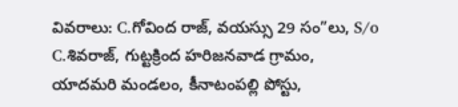వివరాలు: C.గోవింద రాజ్, వయస్సు 29 సం”లు, S/o C.శివరాజ్, గుట్టక్రింద హరిజనవాడ గ్రామం, యాదమరి మండలం, కీనాటంపల్లి పోస్టు,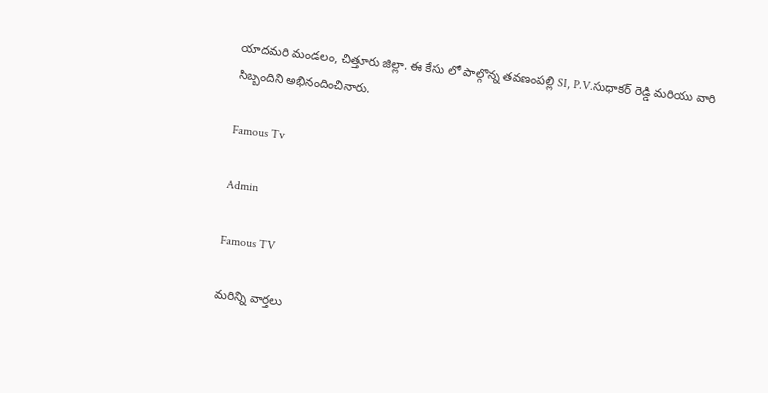యాదమరి మండలం, చిత్తూరు జిల్లా. ఈ కేసు లో పాల్గొన్న తవణంపల్లి SI, P.V.సుధాకర్ రెడ్డి మరియు వారి సిబ్బందిని అభినందించినారు.

Famous Tv

Admin

Famous TV

మరిన్ని వార్తలు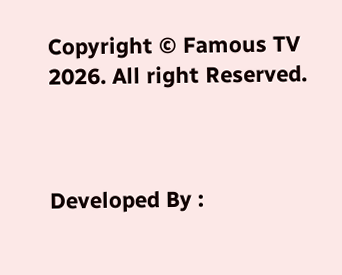Copyright © Famous TV 2026. All right Reserved.



Developed By :